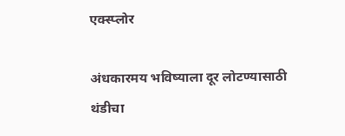एक्स्प्लोर

अंधकारमय भविष्याला दूर लोटण्यासाठी थंडीचा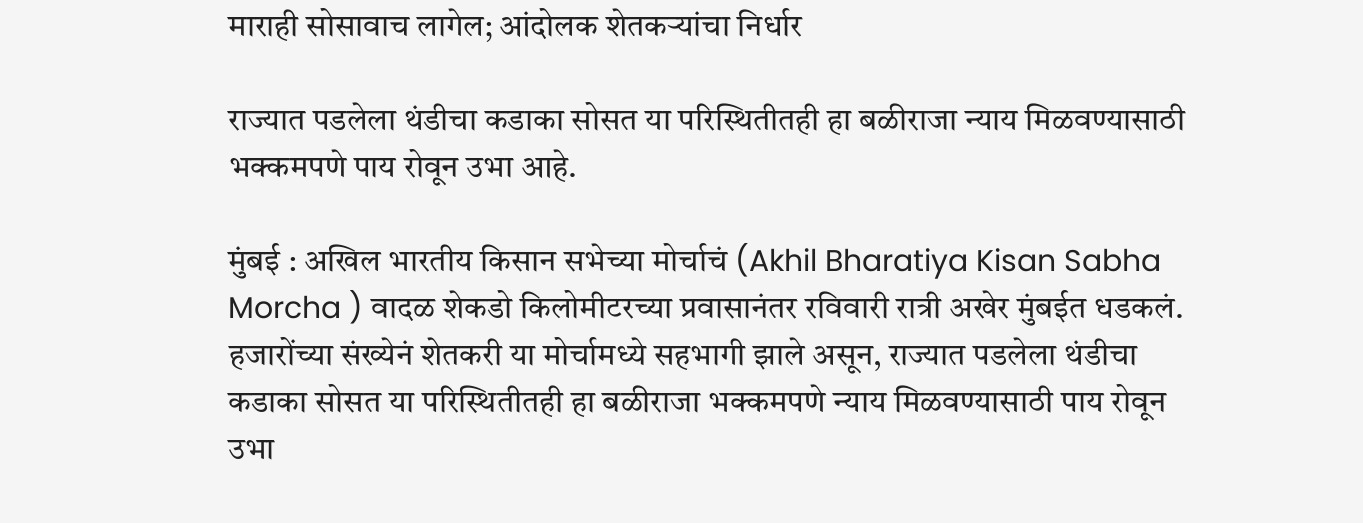माराही सोसावाच लागेल; आंदोलक शेतकऱ्यांचा निर्धार

राज्यात पडलेला थंडीचा कडाका सोसत या परिस्थितीतही हा बळीराजा न्याय मिळवण्यासाठी भक्कमपणे पाय रोवून उभा आहे.

मुंबई : अखिल भारतीय किसान सभेच्या मोर्चाचं (Akhil Bharatiya Kisan Sabha Morcha ) वादळ शेकडो किलोमीटरच्या प्रवासानंतर रविवारी रात्री अखेर मुंबईत धडकलं. हजारोंच्या संख्येनं शेतकरी या मोर्चामध्ये सहभागी झाले असून, राज्यात पडलेला थंडीचा कडाका सोसत या परिस्थितीतही हा बळीराजा भक्कमपणे न्याय मिळवण्यासाठी पाय रोवून उभा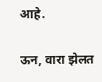आहे.

ऊन, वारा झेलत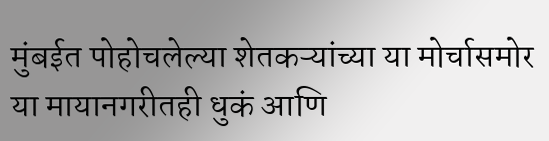मुंबईत पोहोचलेल्या शेतकऱ्यांच्या या मोर्चासमोर या मायानगरीतही धुकं आणि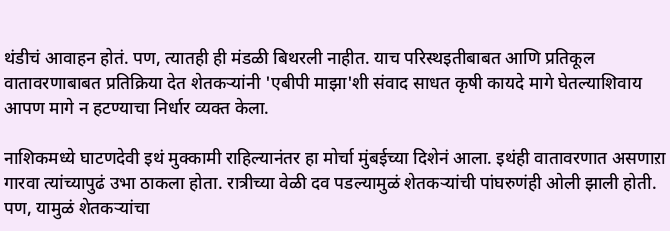थंडीचं आवाहन होतं. पण, त्यातही ही मंडळी बिथरली नाहीत. याच परिस्थइतीबाबत आणि प्रतिकूल वातावरणाबाबत प्रतिक्रिया देत शेतकऱ्यांनी 'एबीपी माझा'शी संवाद साधत कृषी कायदे मागे घेतल्याशिवाय आपण मागे न हटण्याचा निर्धार व्यक्त केला.

नाशिकमध्ये घाटणदेवी इथं मुक्कामी राहिल्यानंतर हा मोर्चा मुंबईच्या दिशेनं आला. इथंही वातावरणात असणाऱा गारवा त्यांच्यापुढं उभा ठाकला होता. रात्रीच्या वेळी दव पडल्यामुळं शेतकऱ्यांची पांघरुणंही ओली झाली होती. पण, यामुळं शेतकऱ्यांचा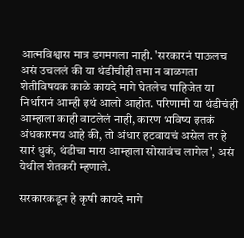आत्मविश्वास मात्र डगमगला नाही. 'सरकारनं पाऊलच असं उचललं की या थंडीचीही तमा न बाळगता शेतीविषयक काळे कायदे मागे घेतलेच पाहिजेत या निर्धारानं आम्ही इथं आलो आहोत. परिणामी या थंडीचंही आम्हाला काही वाटलेलं नाही, कारण भविष्य इतकं अंधकारमय आहे की, तो अंधार हटवायचं असेल तर हे सारं धुकं, थंडीचा मारा आम्हाला सोसावंच लागेल', असं येथील शेतकरी म्हणाले.

सरकारकडून हे कृषी कायदे मागे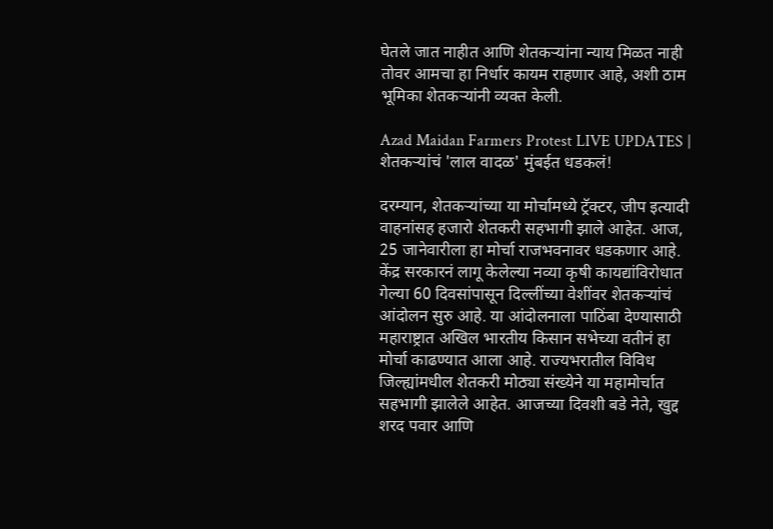घेतले जात नाहीत आणि शेतकऱ्यांना न्याय मिळत नाही तोवर आमचा हा निर्धार कायम राहणार आहे, अशी ठाम भूमिका शेतकऱ्यांनी व्यक्त केली.

Azad Maidan Farmers Protest LIVE UPDATES | शेतकऱ्यांचं 'लाल वादळ' मुंबईत धडकलं!

दरम्यान, शेतकऱ्यांच्या या मोर्चामध्ये ट्रॅक्टर, जीप इत्यादी वाहनांसह हजारो शेतकरी सहभागी झाले आहेत. आज, 25 जानेवारीला हा मोर्चा राजभवनावर धडकणार आहे. केंद्र सरकारनं लागू केलेल्या नव्या कृषी कायद्यांविरोधात गेल्या 60 दिवसांपासून दिल्लींच्या वेशींवर शेतकऱ्यांचं आंदोलन सुरु आहे. या आंदोलनाला पाठिंबा देण्यासाठी महाराष्ट्रात अखिल भारतीय किसान सभेच्या वतीनं हा मोर्चा काढण्यात आला आहे. राज्यभरातील विविध जिल्ह्यांमधील शेतकरी मोठ्या संख्येने या महामोर्चात सहभागी झालेले आहेत. आजच्या दिवशी बडे नेते, खुद्द शरद पवार आणि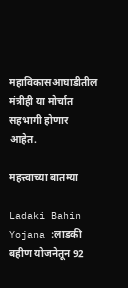महाविकासआघाडीतील मंत्रीही या मोर्चात सहभागी होणार आहेत.

महत्त्वाच्या बातम्या

Ladaki Bahin Yojana :लाडकी बहीण योजनेतून 92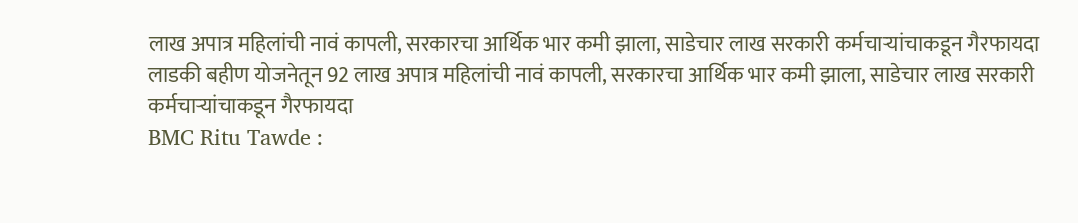लाख अपात्र महिलांची नावं कापली, सरकारचा आर्थिक भार कमी झाला, साडेचार लाख सरकारी कर्मचाऱ्यांचाकडून गैरफायदा
लाडकी बहीण योजनेतून 92 लाख अपात्र महिलांची नावं कापली, सरकारचा आर्थिक भार कमी झाला, साडेचार लाख सरकारी कर्मचाऱ्यांचाकडून गैरफायदा
BMC Ritu Tawde :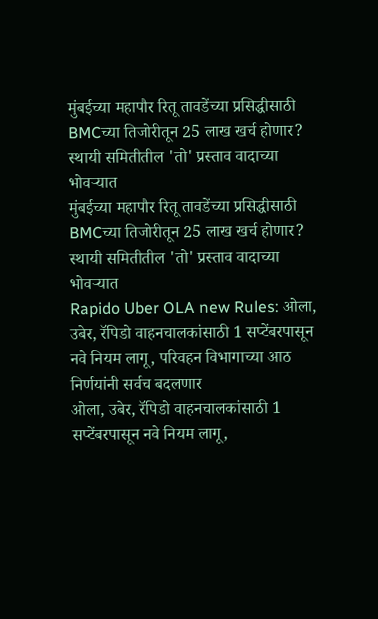मुंबईच्या महापौर रितू तावडेंच्या प्रसिद्धीसाठी BMCच्या तिजोरीतून 25 लाख खर्च होणार? स्थायी समितीतील 'तो' प्रस्ताव वादाच्या भोवऱ्यात
मुंबईच्या महापौर रितू तावडेंच्या प्रसिद्धीसाठी BMCच्या तिजोरीतून 25 लाख खर्च होणार? स्थायी समितीतील 'तो' प्रस्ताव वादाच्या भोवऱ्यात
Rapido Uber OLA new Rules: ओला, उबेर, रॅपिडो वाहनचालकांसाठी 1 सप्टेंबरपासून नवे नियम लागू, परिवहन विभागाच्या आठ निर्णयांनी सर्वच बदलणार
ओला, उबेर, रॅपिडो वाहनचालकांसाठी 1 सप्टेंबरपासून नवे नियम लागू,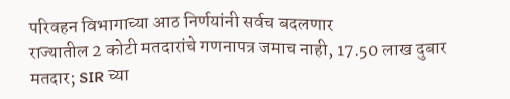परिवहन विभागाच्या आठ निर्णयांनी सर्वच बदलणार
राज्यातील 2 कोटी मतदारांचे गणनापत्र जमाच नाही, 17.50 लाख दुबार मतदार; SIR च्या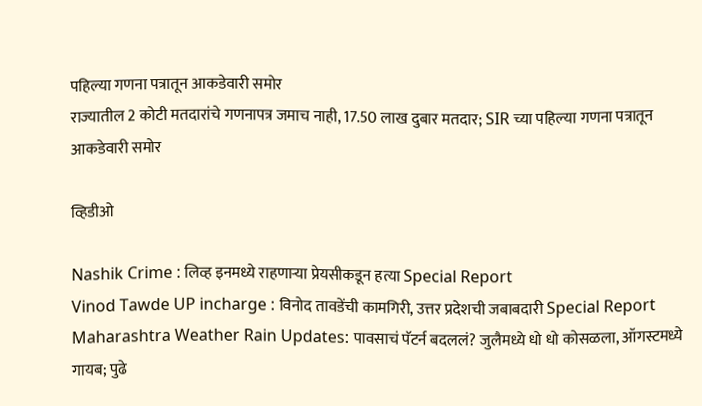पहिल्या गणना पत्रातून आकडेवारी समोर
राज्यातील 2 कोटी मतदारांचे गणनापत्र जमाच नाही, 17.50 लाख दुबार मतदार; SIR च्या पहिल्या गणना पत्रातून आकडेवारी समोर

व्हिडीओ

Nashik Crime : लिव्ह इनमध्ये राहणाऱ्या प्रेयसीकडून हत्या Special Report
Vinod Tawde UP incharge : विनोद तावडेंची कामगिरी, उत्तर प्रदेशची जबाबदारी Special Report
Maharashtra Weather Rain Updates: पावसाचं पॅटर्न बदललं? जुलैमध्ये धो धो कोसळला, ऑगस्टमध्ये गायब; पुढे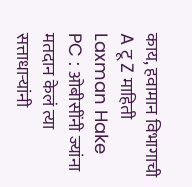काय, हवामान विभागाची A टू Z माहिती
Laxman Hake PC : ओबीसींनी ज्यांना मतदान केलं त्या सत्ताधाऱ्यांनी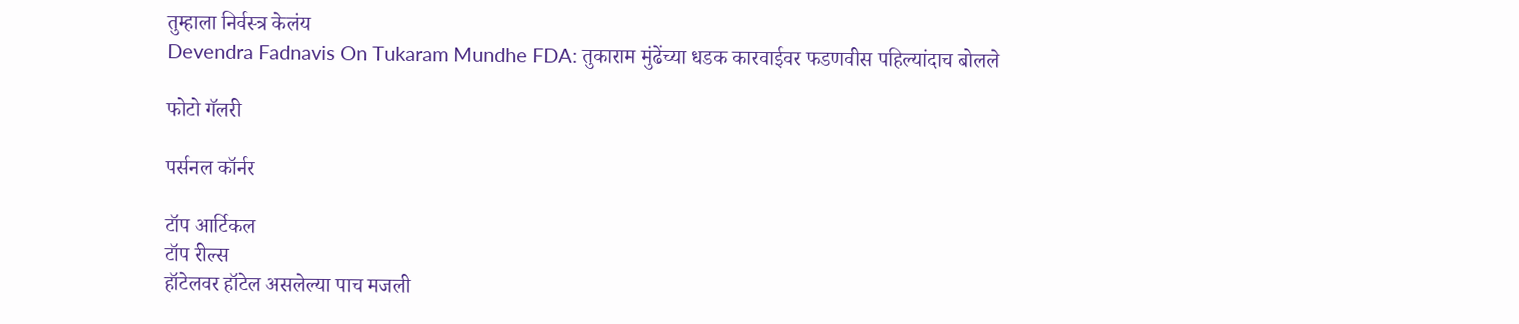तुम्हाला निर्वस्त्र केलंय
Devendra Fadnavis On Tukaram Mundhe FDA: तुकाराम मुंढेंच्या धडक कारवाईवर फडणवीस पहिल्यांदाच बोलले

फोटो गॅलरी

पर्सनल कॉर्नर

टॉप आर्टिकल
टॉप रील्स
हॉटेलवर हॉटेल असलेल्या पाच मजली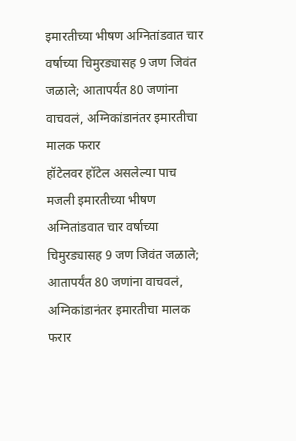इमारतीच्या भीषण अग्नितांडवात चार वर्षाच्या चिमुरड्यासह 9 जण जिवंत जळाले; आतापर्यंत 80 जणांना वाचवलं, अग्निकांडानंतर इमारतीचा मालक फरार
हॉटेलवर हॉटेल असलेल्या पाच मजली इमारतीच्या भीषण अग्नितांडवात चार वर्षाच्या चिमुरड्यासह 9 जण जिवंत जळाले; आतापर्यंत 80 जणांना वाचवलं, अग्निकांडानंतर इमारतीचा मालक फरार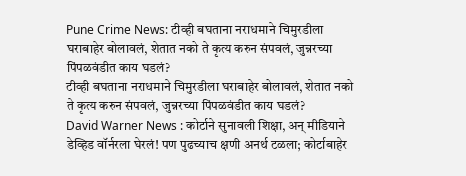Pune Crime News: टीव्ही बघताना नराधमाने चिमुरडीला घराबाहेर बोलावलं, शेतात नको ते कृत्य करुन संपवलं, जुन्नरच्या पिंपळवंडीत काय घडलं?
टीव्ही बघताना नराधमाने चिमुरडीला घराबाहेर बोलावलं, शेतात नको ते कृत्य करुन संपवलं, जुन्नरच्या पिंपळवंडीत काय घडलं?
David Warner News : कोर्टाने सुनावली शिक्षा, अन् मीडियाने डेव्हिड वॉर्नरला घेरलं! पण पुढच्याच क्षणी अनर्थ टळला; कोर्टाबाहेर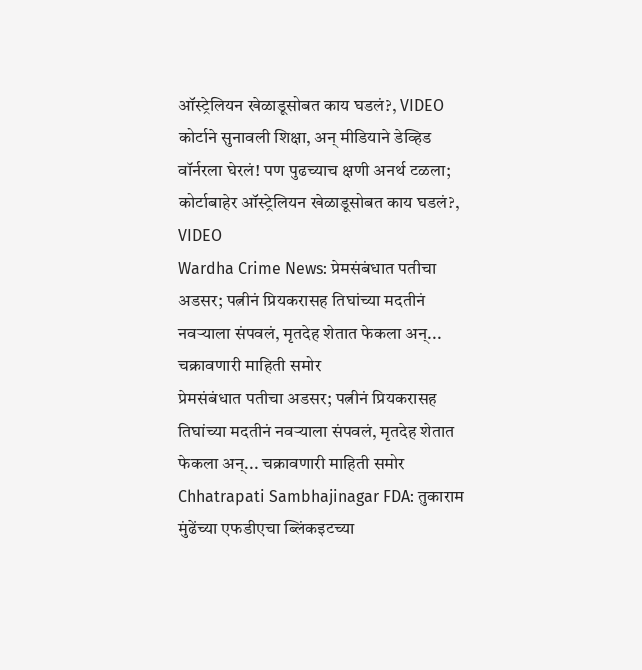ऑस्ट्रेलियन खेळाडूसोबत काय घडलं?, VIDEO
कोर्टाने सुनावली शिक्षा, अन् मीडियाने डेव्हिड वॉर्नरला घेरलं! पण पुढच्याच क्षणी अनर्थ टळला; कोर्टाबाहेर ऑस्ट्रेलियन खेळाडूसोबत काय घडलं?, VIDEO
Wardha Crime News: प्रेमसंबंधात पतीचा अडसर; पत्नीनं प्रियकरासह तिघांच्या मदतीनं नवऱ्याला संपवलं, मृतदेह शेतात फेकला अन्... चक्रावणारी माहिती समोर
प्रेमसंबंधात पतीचा अडसर; पत्नीनं प्रियकरासह तिघांच्या मदतीनं नवऱ्याला संपवलं, मृतदेह शेतात फेकला अन्... चक्रावणारी माहिती समोर
Chhatrapati Sambhajinagar FDA: तुकाराम मुंढेंच्या एफडीएचा ब्लिंकइटच्या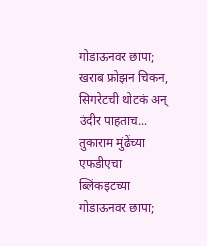गोडाऊनवर छापा; खराब फ्रोझन चिकन, सिगरेटची थोटकं अन् उंदीर पाहताच...
तुकाराम मुंढेंच्या एफडीएचा ब्लिंकइटच्या गोडाऊनवर छापा;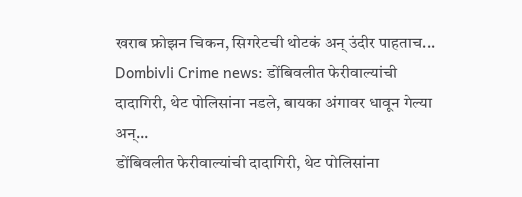खराब फ्रोझन चिकन, सिगरेटची थोटकं अन् उंदीर पाहताच...
Dombivli Crime news: डोंबिवलीत फेरीवाल्यांची दादागिरी, थेट पोलिसांना नडले, बायका अंगावर धावून गेल्या अन्...
डोंबिवलीत फेरीवाल्यांची दादागिरी, थेट पोलिसांना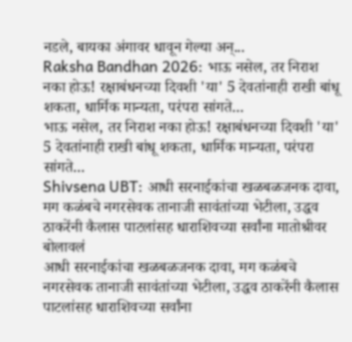नडले, बायका अंगावर धावून गेल्या अन्...
Raksha Bandhan 2026: भाऊ नसेल, तर निराश नका होऊ! रक्षाबंधनच्या दिवशी 'या' 5 देवतांनाही राखी बांधू शकता, धार्मिक मान्यता, परंपरा सांगते...
भाऊ नसेल, तर निराश नका होऊ! रक्षाबंधनच्या दिवशी 'या' 5 देवतांनाही राखी बांधू शकता, धार्मिक मान्यता, परंपरा सांगते...
Shivsena UBT: आधी सरनाईकांचा खळबळजनक दावा, मग कळंबचे नगरसेवक तानाजी सावंतांच्या भेटीला, उद्धव ठाकरेंनी कैलास पाटलांसह धाराशिवच्या सर्वांना मातोश्रीवर बोलावलं
आधी सरनाईकांचा खळबळजनक दावा, मग कळंबचे नगरसेवक तानाजी सावंतांच्या भेटीला, उद्धव ठाकरेंनी कैलास पाटलांसह धाराशिवच्या सर्वांना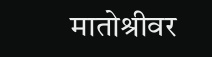मातोश्रीवर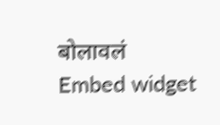बोलावलं
Embed widget